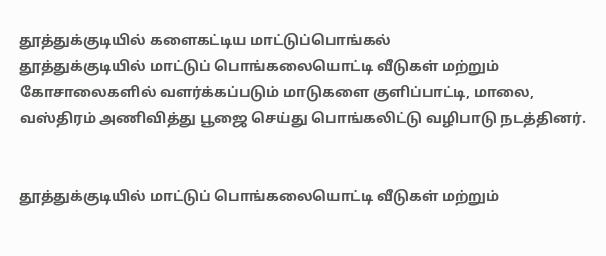தூத்துக்குடியில் களைகட்டிய மாட்டுப்பொங்கல்
தூத்துக்குடியில் மாட்டுப் பொங்கலையொட்டி வீடுகள் மற்றும் கோசாலைகளில் வளர்க்கப்படும் மாடுகளை குளிப்பாட்டி, மாலை, வஸ்திரம் அணிவித்து பூஜை செய்து பொங்கலிட்டு வழிபாடு நடத்தினர்.


தூத்துக்குடியில் மாட்டுப் பொங்கலையொட்டி வீடுகள் மற்றும்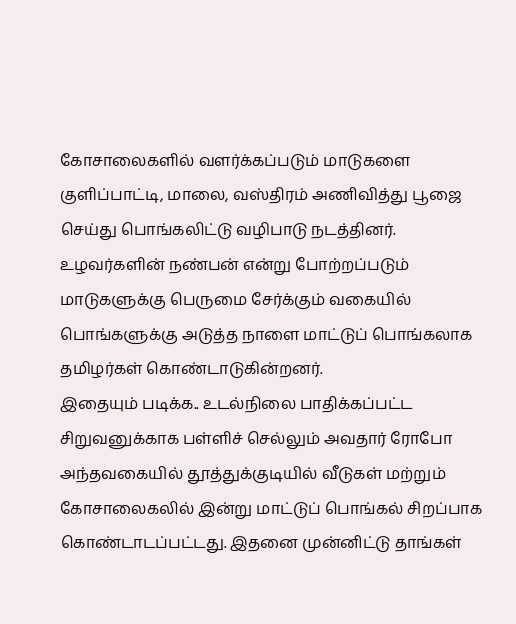கோசாலைகளில் வளர்க்கப்படும் மாடுகளை குளிப்பாட்டி, மாலை, வஸ்திரம் அணிவித்து பூஜை செய்து பொங்கலிட்டு வழிபாடு நடத்தினர்.
உழவர்களின் நண்பன் என்று போற்றப்படும் மாடுகளுக்கு பெருமை சேர்க்கும் வகையில் பொங்களுக்கு அடுத்த நாளை மாட்டுப் பொங்கலாக தமிழர்கள் கொண்டாடுகின்றனர்.
இதையும் படிக்க.. உடல்நிலை பாதிக்கப்பட்ட சிறுவனுக்காக பள்ளிச் செல்லும் அவதார் ரோபோ
அந்தவகையில் தூத்துக்குடியில் வீடுகள் மற்றும் கோசாலைகலில் இன்று மாட்டுப் பொங்கல் சிறப்பாக கொண்டாடப்பட்டது. இதனை முன்னிட்டு தாங்கள்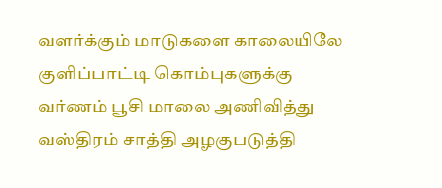வளர்க்கும் மாடுகளை காலையிலே குளிப்பாட்டி கொம்புகளுக்கு வர்ணம் பூசி மாலை அணிவித்து வஸ்திரம் சாத்தி அழகுபடுத்தி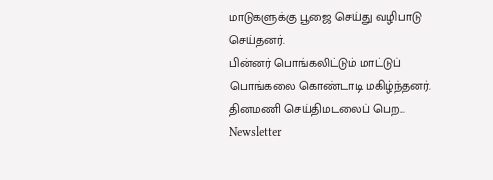மாடுகளுக்கு பூஜை செய்து வழிபாடு செய்தனர்.
பின்னர் பொங்கலிட்டும் மாட்டுப் பொங்கலை கொண்டாடி மகிழ்ந்தனர்.
தினமணி செய்திமடலைப் பெற... Newsletter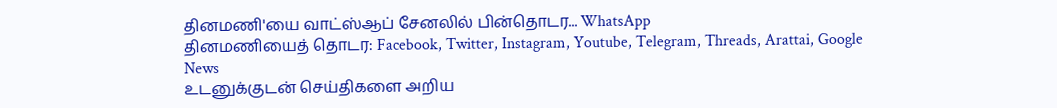தினமணி'யை வாட்ஸ்ஆப் சேனலில் பின்தொடர... WhatsApp
தினமணியைத் தொடர: Facebook, Twitter, Instagram, Youtube, Telegram, Threads, Arattai, Google News
உடனுக்குடன் செய்திகளை அறிய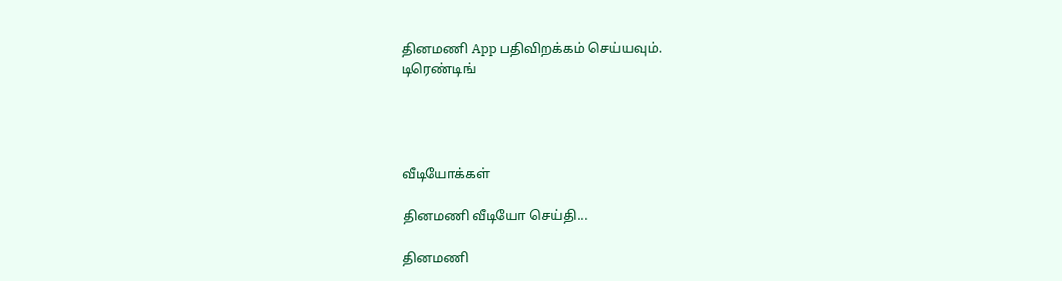தினமணி App பதிவிறக்கம் செய்யவும்.
டிரெண்டிங்




வீடியோக்கள்

தினமணி வீடியோ செய்தி...

தினமணி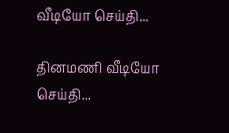வீடியோ செய்தி...

தினமணி வீடியோ செய்தி...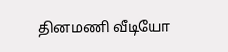தினமணி வீடியோ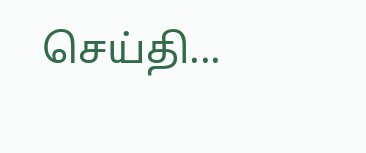செய்தி...